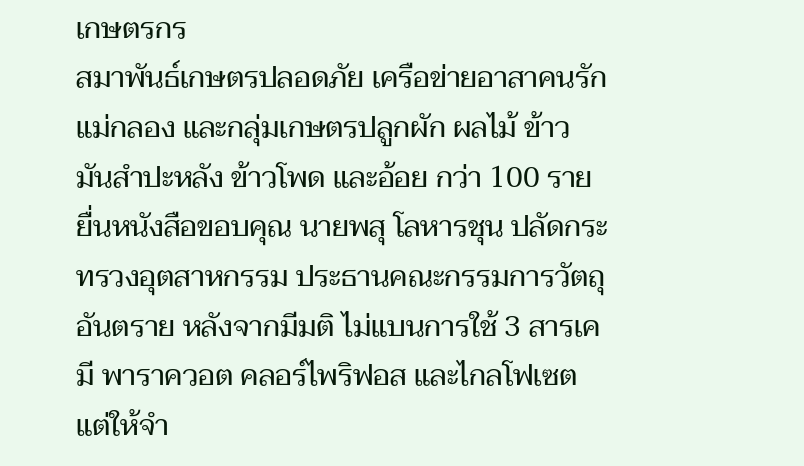เกษตรกร
สมาพันธ์เกษตรปลอดภัย เครือข่ายอาสาคนรักแม่กลอง และกลุ่มเกษตรปลูกผัก ผลไม้ ข้าว มันสำปะหลัง ข้าวโพด และอ้อย กว่า 100 ราย ยื่นหนังสือขอบคุณ นายพสุ โลหารชุน ปลัดกระทรวงอุตสาหกรรม ประธานคณะกรรมการวัตถุอันตราย หลังจากมีมติ ไม่แบนการใช้ 3 สารเคมี พาราควอต คลอร์ไพริฟอส และไกลโฟเซต แต่ให้จำ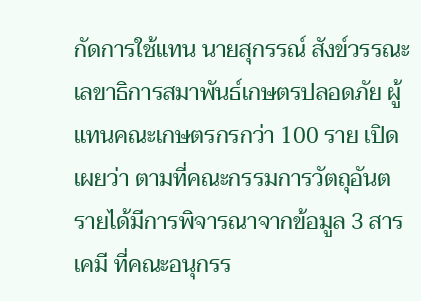กัดการใช้แทน นายสุกรรณ์ สังข์วรรณะ เลขาธิการสมาพันธ์เกษตรปลอดภัย ผู้แทนคณะเกษตรกรกว่า 100 ราย เปิดเผยว่า ตามที่คณะกรรมการวัตถุอันตรายได้มีการพิจารณาจากข้อมูล 3 สารเคมี ที่คณะอนุกรร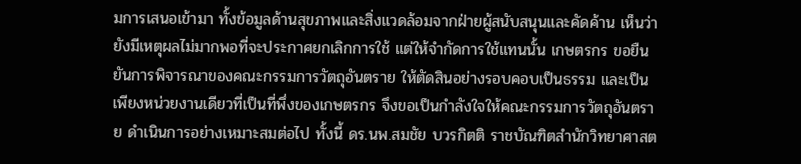มการเสนอเข้ามา ทั้งข้อมูลด้านสุขภาพและสิ่งแวดล้อมจากฝ่ายผู้สนับสนุนและคัดค้าน เห็นว่า ยังมีเหตุผลไม่มากพอที่จะประกาศยกเลิกการใช้ แต่ให้จำกัดการใช้แทนนั้น เกษตรกร ขอยืนยันการพิจารณาของคณะกรรมการวัตถุอันตราย ให้ตัดสินอย่างรอบคอบเป็นธรรม และเป็นเพียงหน่วยงานเดียวที่เป็นที่พึ่งของเกษตรกร จึงขอเป็นกำลังใจให้คณะกรรมการวัตถุอันตราย ดำเนินการอย่างเหมาะสมต่อไป ทั้งนี้ ดร.นพ.สมชัย บวรกิตติ ราชบัณฑิตสำนักวิทยาศาสต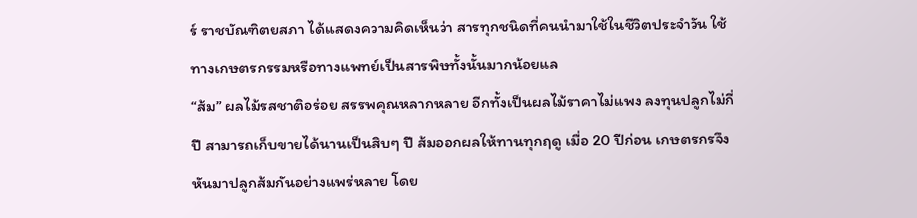ร์ ราชบัณฑิตยสภา ได้แสดงความคิดเห็นว่า สารทุกชนิดที่คนนำมาใช้ในชีวิตประจำวัน ใช้ทางเกษตรกรรมหรือทางแพทย์เป็นสารพิษทั้งนั้นมากน้อยแล
“ส้ม” ผลไม้รสชาติอร่อย สรรพคุณหลากหลาย อีกทั้งเป็นผลไม้ราคาไม่แพง ลงทุนปลูกไม่กี่ปี สามารถเก็บขายได้นานเป็นสิบๆ ปี ส้มออกผลให้ทานทุกฤดู เมื่อ 20 ปีก่อน เกษตรกรจึงหันมาปลูกส้มกันอย่างแพร่หลาย โดย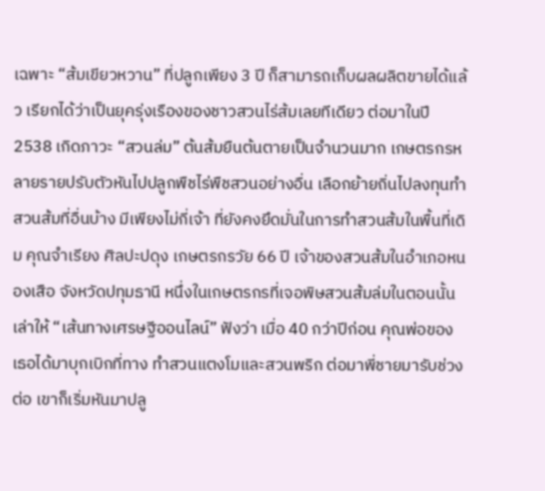เฉพาะ “ส้มเขียวหวาน” ที่ปลูกเพียง 3 ปี ก็สามารถเก็บผลผลิตขายได้แล้ว เรียกได้ว่าเป็นยุครุ่งเรืองของชาวสวนไร่ส้มเลยทีเดียว ต่อมาในปี 2538 เกิดภาวะ “สวนล่ม” ต้นส้มยืนต้นตายเป็นจำนวนมาก เกษตรกรหลายรายปรับตัวหันไปปลูกพืชไร่พืชสวนอย่างอื่น เลือกย้ายถิ่นไปลงทุนทำสวนส้มที่อื่นบ้าง มีเพียงไม่กี่เจ้า ที่ยังคงยึดมั่นในการทำสวนส้มในพื้นที่เดิม คุณจำเรียง ศิลปะปดุง เกษตรกรวัย 66 ปี เจ้าของสวนส้มในอำเภอหนองเสือ จังหวัดปทุมธานี หนึ่งในเกษตรกรที่เจอพิษสวนส้มล่มในตอนนั้น เล่าให้ “เส้นทางเศรษฐีออนไลน์” ฟังว่า เมื่อ 40 กว่าปีก่อน คุณพ่อของเธอได้มาบุกเบิกที่ทาง ทำสวนแตงโมและสวนพริก ต่อมาพี่ชายมารับช่วงต่อ เขาก็เริ่มหันมาปลู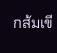กส้มเขี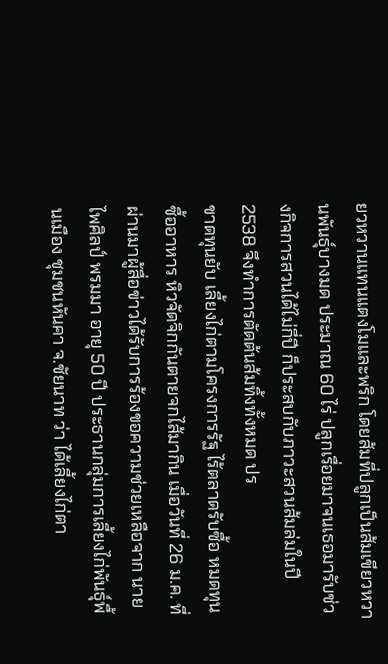ยวหวานแทนแตงโมและพริก โดยส้มที่ปลูกเป็นส้มเขียวหวานพันธุ์บางมด ประมาณ 60 ไร่ ปลูกเรื่อยมาจนเธอมารับช่วงกิจการสวนได้ไม่กี่ปี ก็ประสบกับภาวะสวนส้มล่มในปี 2538 จึงทำการตัดต้นส้มทิ้งทั้งหมด ปร
ขาดทุนยับ เลี้ยงไก่ตามโครงการรัฐ ไร้ตลาดรับซื้อ หมดทุนซื้ออาหาร หิวจัดจิกกันตายจกไส้มากิน เมื่อวันที่ 26 ม.ค. ที่ผ่านมาผู้สื่อข่าวได้รับการร้องขอความช่วยเหลือจาก นายไพศิลป์ พรมมา อายุ 50 ปี ประธานกลุ่มการเลี้ยงไก่พันธุ์พื้นเมือง ชุมชนหันคา จ.ชัยนาท ว่า ได้เลี้ยงไก่ตา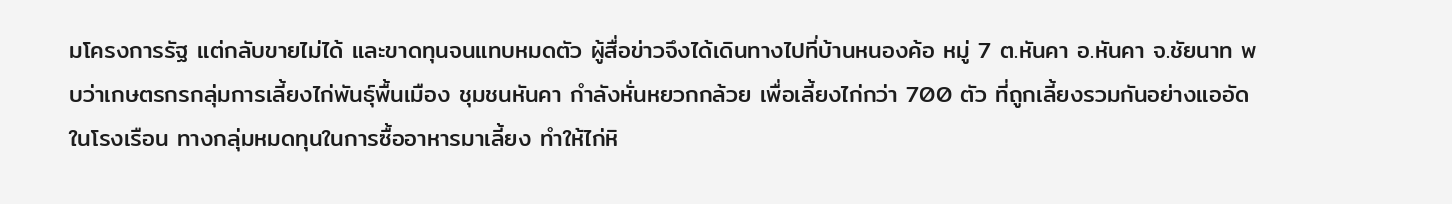มโครงการรัฐ แต่กลับขายไม่ได้ และขาดทุนจนแทบหมดตัว ผู้สื่อข่าวจึงได้เดินทางไปที่บ้านหนองค้อ หมู่ 7 ต.หันคา อ.หันคา จ.ชัยนาท พบว่าเกษตรกรกลุ่มการเลี้ยงไก่พันธุ์พื้นเมือง ชุมชนหันคา กำลังหั่นหยวกกล้วย เพื่อเลี้ยงไก่กว่า 700 ตัว ที่ถูกเลี้ยงรวมกันอย่างแออัดในโรงเรือน ทางกลุ่มหมดทุนในการซื้ออาหารมาเลี้ยง ทำให้ไก่หิ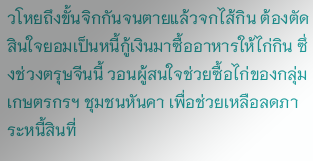วโหยถึงขั้นจิกกันจนตายแล้วจกไส้กิน ต้องตัดสินใจยอมเป็นหนี้กู้เงินมาซื้ออาหารให้ไก่กิน ซึ่งช่วงตรุษจีนนี้ วอนผู้สนใจช่วยซื้อไก่ของกลุ่มเกษตรกรฯ ชุมชนหันคา เพื่อช่วยเหลือลดภาระหนี้สินที่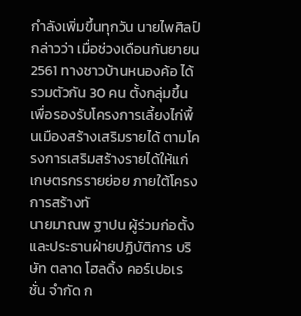กำลังเพิ่มขึ้นทุกวัน นายไพศิลป์ กล่าวว่า เมื่อช่วงเดือนกันยายน 2561 ทางชาวบ้านหนองค้อ ได้รวมตัวกัน 30 คน ตั้งกลุ่มขึ้นเพื่อรองรับโครงการเลี้ยงไก่พื้นเมืองสร้างเสริมรายได้ ตามโครงการเสริมสร้างรายได้ให้แก่เกษตรกรรายย่อย ภายใต้โครงการสร้างทั
นายมาณพ ฐาปน ผู้ร่วมก่อตั้งและประธานฝ่ายปฏิบัติการ บริษัท ตลาด โฮลดิ้ง คอร์เปอเรชั่น จำกัด ก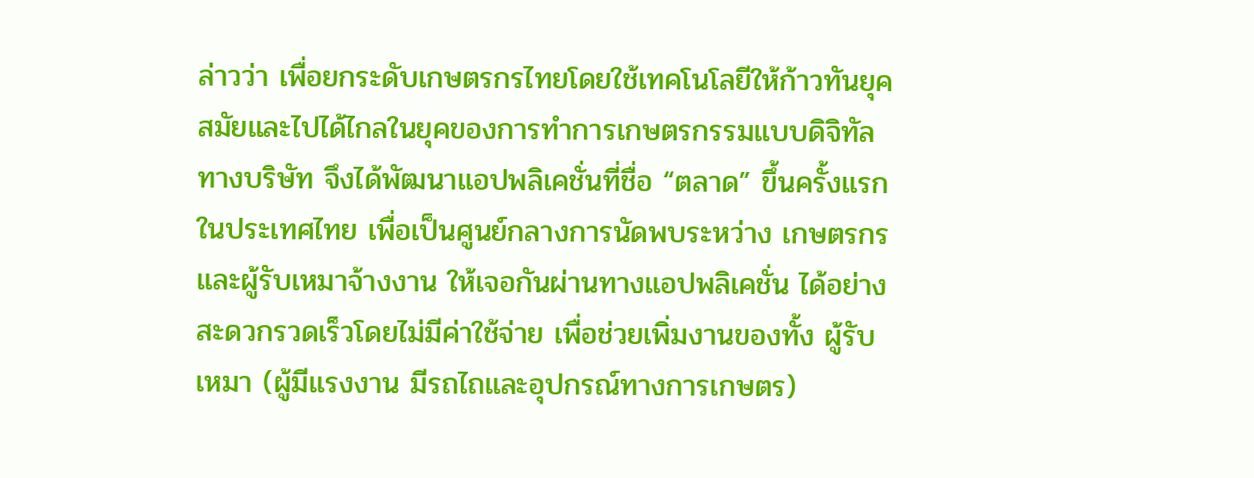ล่าวว่า เพื่อยกระดับเกษตรกรไทยโดยใช้เทคโนโลยีให้ก้าวทันยุคสมัยและไปได้ไกลในยุคของการทำการเกษตรกรรมแบบดิจิทัล ทางบริษัท จึงได้พัฒนาแอปพลิเคชั่นที่ชื่อ “ตลาด” ขึ้นครั้งแรกในประเทศไทย เพื่อเป็นศูนย์กลางการนัดพบระหว่าง เกษตรกรและผู้รับเหมาจ้างงาน ให้เจอกันผ่านทางแอปพลิเคชั่น ได้อย่างสะดวกรวดเร็วโดยไม่มีค่าใช้จ่าย เพื่อช่วยเพิ่มงานของทั้ง ผู้รับเหมา (ผู้มีแรงงาน มีรถไถและอุปกรณ์ทางการเกษตร)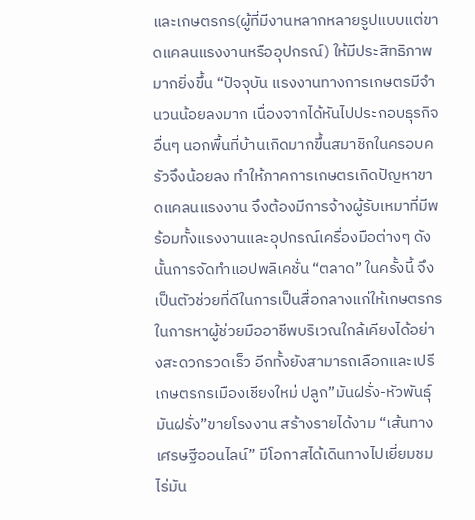และเกษตรกร(ผู้ที่มีงานหลากหลายรูปแบบแต่ขาดแคลนแรงงานหรืออุปกรณ์) ให้มีประสิทธิภาพ มากยิ่งขึ้น “ปัจจุบัน แรงงานทางการเกษตรมีจำนวนน้อยลงมาก เนื่องจากได้หันไปประกอบธุรกิจอื่นๆ นอกพื้นที่บ้านเกิดมากขึ้นสมาชิกในครอบครัวจึงน้อยลง ทำให้ภาคการเกษตรเกิดปัญหาขาดแคลนแรงงาน จึงต้องมีการจ้างผู้รับเหมาที่มีพร้อมทั้งแรงงานและอุปกรณ์เครื่องมือต่างๆ ดังนั้นการจัดทำแอปพลิเคชั่น “ตลาด” ในครั้งนี้ จึงเป็นตัวช่วยที่ดีในการเป็นสื่อกลางแก่ให้เกษตรกร ในการหาผู้ช่วยมืออาชีพบริเวณใกล้เคียงได้อย่างสะดวกรวดเร็ว อีกทั้งยังสามารถเลือกและเปรี
เกษตรกรเมืองเชียงใหม่ ปลูก”มันฝรั่ง-หัวพันธุ์มันฝรั่ง”ขายโรงงาน สร้างรายได้งาม “เส้นทางเศรษฐีออนไลน์” มีโอกาสได้เดินทางไปเยี่ยมชมไร่มัน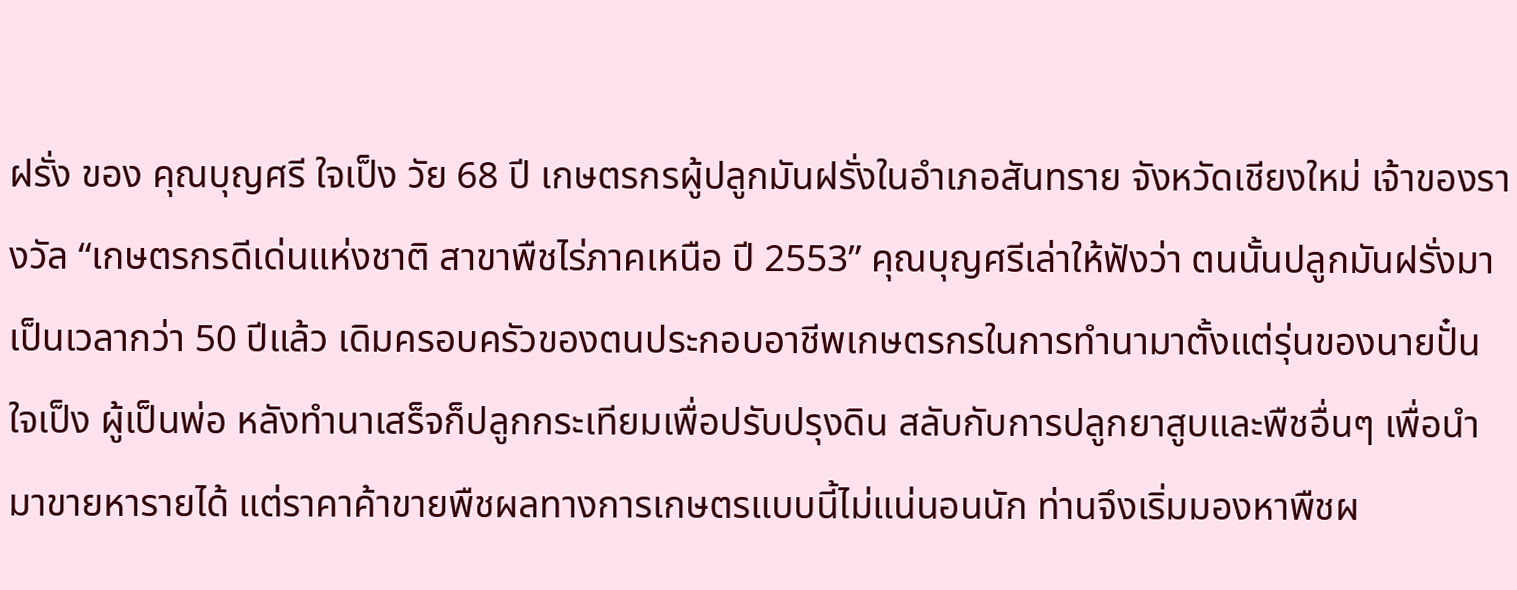ฝรั่ง ของ คุณบุญศรี ใจเป็ง วัย 68 ปี เกษตรกรผู้ปลูกมันฝรั่งในอำเภอสันทราย จังหวัดเชียงใหม่ เจ้าของรางวัล “เกษตรกรดีเด่นแห่งชาติ สาขาพืชไร่ภาคเหนือ ปี 2553” คุณบุญศรีเล่าให้ฟังว่า ตนนั้นปลูกมันฝรั่งมาเป็นเวลากว่า 50 ปีแล้ว เดิมครอบครัวของตนประกอบอาชีพเกษตรกรในการทำนามาตั้งแต่รุ่นของนายปั๋น ใจเป็ง ผู้เป็นพ่อ หลังทำนาเสร็จก็ปลูกกระเทียมเพื่อปรับปรุงดิน สลับกับการปลูกยาสูบและพืชอื่นๆ เพื่อนำมาขายหารายได้ แต่ราคาค้าขายพืชผลทางการเกษตรแบบนี้ไม่แน่นอนนัก ท่านจึงเริ่มมองหาพืชผ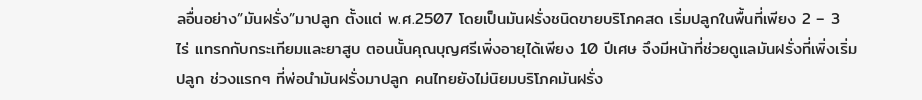ลอื่นอย่าง”มันฝรั่ง”มาปลูก ตั้งแต่ พ.ศ.2507 โดยเป็นมันฝรั่งชนิดขายบริโภคสด เริ่มปลูกในพื้นที่เพียง 2 – 3 ไร่ แทรกกับกระเทียมและยาสูบ ตอนนั้นคุณบุญศรีเพิ่งอายุได้เพียง 10 ปีเศษ จึงมีหน้าที่ช่วยดูแลมันฝรั่งที่เพิ่งเริ่มปลูก ช่วงแรกๆ ที่พ่อนำมันฝรั่งมาปลูก คนไทยยังไม่นิยมบริโภคมันฝรั่ง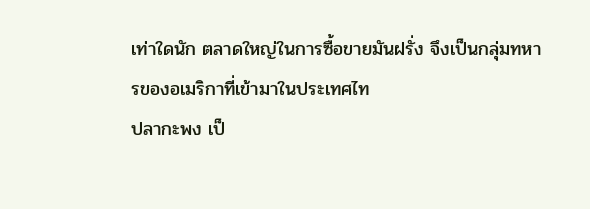เท่าใดนัก ตลาดใหญ่ในการซื้อขายมันฝรั่ง จึงเป็นกลุ่มทหารของอเมริกาที่เข้ามาในประเทศไท
ปลากะพง เป็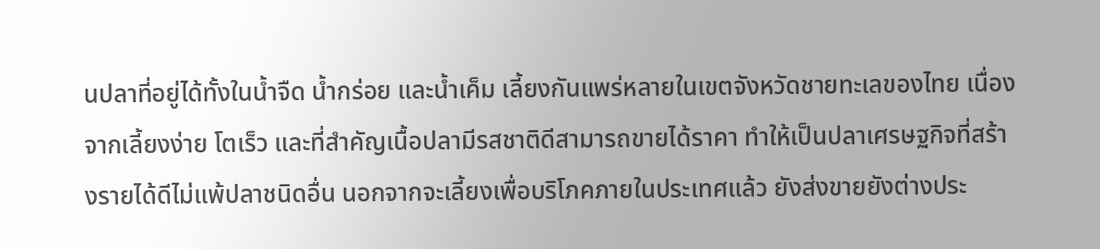นปลาที่อยู่ได้ทั้งในน้ำจืด น้ำกร่อย และน้ำเค็ม เลี้ยงกันแพร่หลายในเขตจังหวัดชายทะเลของไทย เนื่องจากเลี้ยงง่าย โตเร็ว และที่สำคัญเนื้อปลามีรสชาติดีสามารถขายได้ราคา ทำให้เป็นปลาเศรษฐกิจที่สร้างรายได้ดีไม่แพ้ปลาชนิดอื่น นอกจากจะเลี้ยงเพื่อบริโภคภายในประเทศแล้ว ยังส่งขายยังต่างประ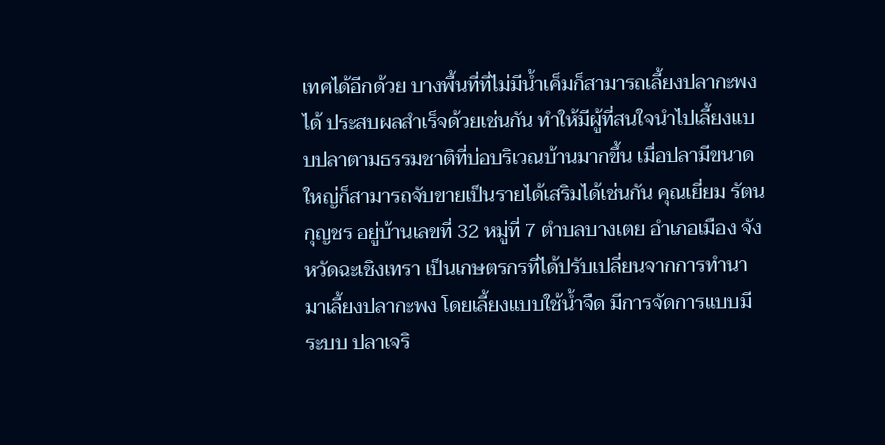เทศได้อีกด้วย บางพื้นที่ที่ไม่มีน้ำเค็มก็สามารถเลี้ยงปลากะพงได้ ประสบผลสำเร็จด้วยเช่นกัน ทำให้มีผู้ที่สนใจนำไปเลี้ยงแบบปลาตามธรรมชาติที่บ่อบริเวณบ้านมากขึ้น เมื่อปลามีขนาดใหญ่ก็สามารถจับขายเป็นรายได้เสริมได้เช่นกัน คุณเยี่ยม รัตนกุญชร อยู่บ้านเลขที่ 32 หมู่ที่ 7 ตำบลบางเตย อำเภอเมือง จังหวัดฉะเชิงเทรา เป็นเกษตรกรที่ได้ปรับเปลี่ยนจากการทำนามาเลี้ยงปลากะพง โดยเลี้ยงแบบใช้น้ำจืด มีการจัดการแบบมีระบบ ปลาเจริ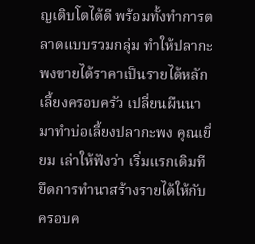ญเติบโตได้ดี พร้อมทั้งทำการตลาดแบบรวมกลุ่ม ทำให้ปลากะพงขายได้ราคาเป็นรายได้หลักเลี้ยงครอบครัว เปลี่ยนผืนนา มาทำบ่อเลี้ยงปลากะพง คุณเยี่ยม เล่าให้ฟังว่า เริ่มแรกเดิมทียึดการทำนาสร้างรายได้ให้กับครอบค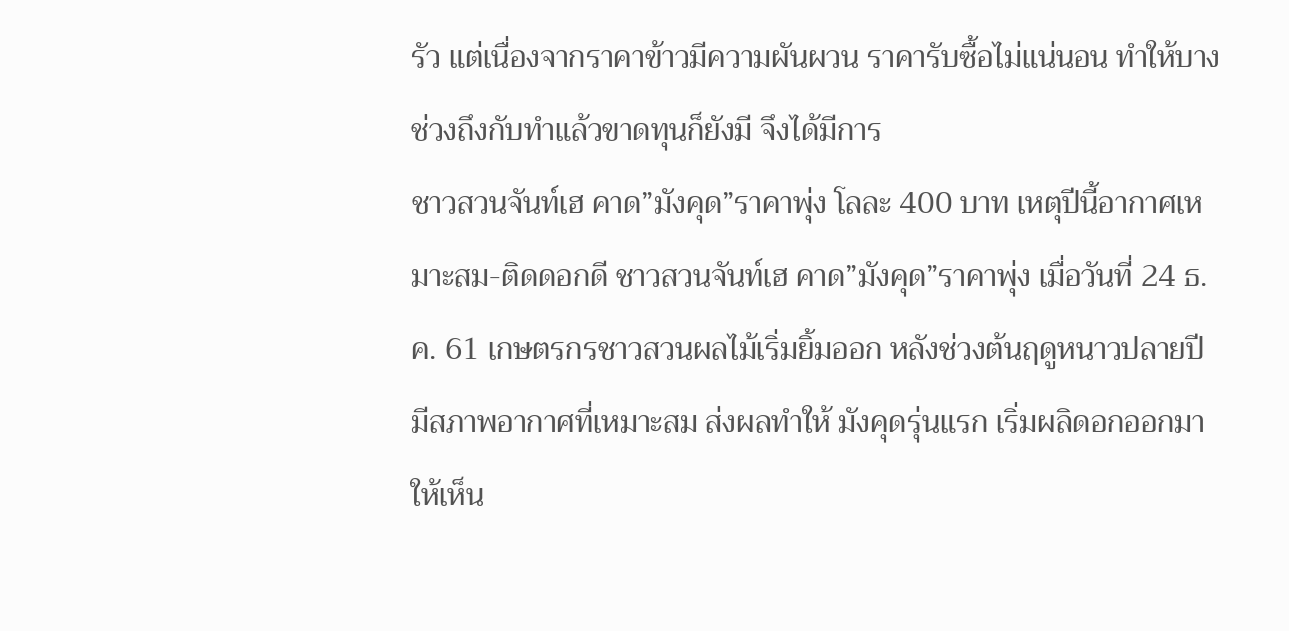รัว แต่เนื่องจากราคาข้าวมีความผันผวน ราคารับซื้อไม่แน่นอน ทำให้บางช่วงถึงกับทำแล้วขาดทุนก็ยังมี จึงได้มีการ
ชาวสวนจันท์เฮ คาด”มังคุด”ราคาพุ่ง โลละ 400 บาท เหตุปีนี้อากาศเหมาะสม-ติดดอกดี ชาวสวนจันท์เฮ คาด”มังคุด”ราคาพุ่ง เมื่อวันที่ 24 ธ.ค. 61 เกษตรกรชาวสวนผลไม้เริ่มยิ้มออก หลังช่วงต้นฤดูหนาวปลายปี มีสภาพอากาศที่เหมาะสม ส่งผลทำให้ มังคุดรุ่นแรก เริ่มผลิดอกออกมาให้เห็น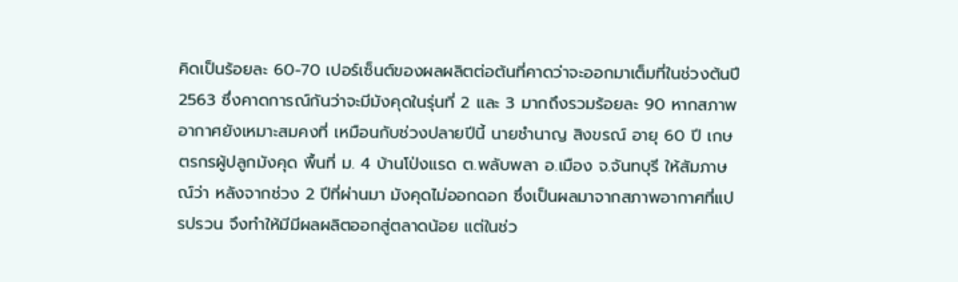คิดเป็นร้อยละ 60-70 เปอร์เซ็นต์ของผลผลิตต่อต้นที่คาดว่าจะออกมาเต็มที่ในช่วงต้นปี 2563 ซึ่งคาดการณ์กันว่าจะมีมังคุดในรุ่นที่ 2 และ 3 มากถึงรวมร้อยละ 90 หากสภาพอากาศยังเหมาะสมคงที่ เหมือนกับช่วงปลายปีนี้ นายชำนาญ สิงขรณ์ อายุ 60 ปี เกษตรกรผู้ปลูกมังคุด พื้นที่ ม. 4 บ้านโป่งแรด ต.พลับพลา อ.เมือง จ.จันทบุรี ให้สัมภาษณ์ว่า หลังจากช่วง 2 ปีที่ผ่านมา มังคุดไม่ออกดอก ซึ่งเป็นผลมาจากสภาพอากาศที่แปรปรวน จึงทำให้มีมีผลผลิตออกสู่ตลาดน้อย แต่ในช่ว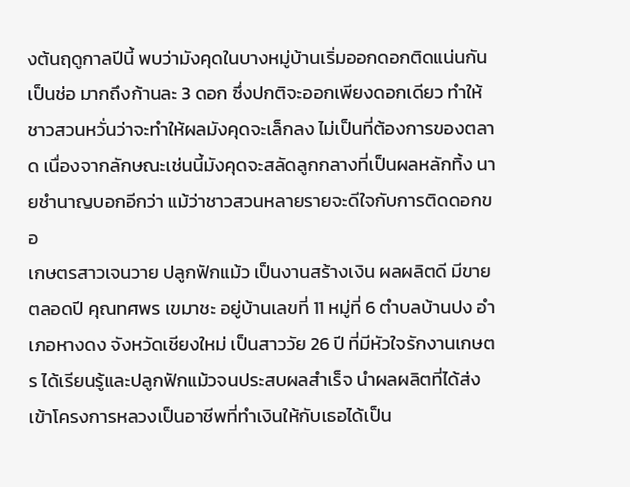งต้นฤดูกาลปีนี้ พบว่ามังคุดในบางหมู่บ้านเริ่มออกดอกติดแน่นกันเป็นช่อ มากถึงก้านละ 3 ดอก ซึ่งปกติจะออกเพียงดอกเดียว ทำให้ชาวสวนหวั่นว่าจะทำให้ผลมังคุดจะเล็กลง ไม่เป็นที่ต้องการของตลาด เนื่องจากลักษณะเช่นนี้มังคุดจะสลัดลูกกลางที่เป็นผลหลักทิ้ง นายชำนาญบอกอีกว่า แม้ว่าชาวสวนหลายรายจะดีใจกับการติดดอกขอ
เกษตรสาวเจนวาย ปลูกฟักแม้ว เป็นงานสร้างเงิน ผลผลิตดี มีขายตลอดปี คุณทศพร เขมาชะ อยู่บ้านเลขที่ 11 หมู่ที่ 6 ตำบลบ้านปง อำเภอหางดง จังหวัดเชียงใหม่ เป็นสาววัย 26 ปี ที่มีหัวใจรักงานเกษตร ได้เรียนรู้และปลูกฟักแม้วจนประสบผลสำเร็จ นำผลผลิตที่ได้ส่งเข้าโครงการหลวงเป็นอาชีพที่ทำเงินให้กับเธอได้เป็น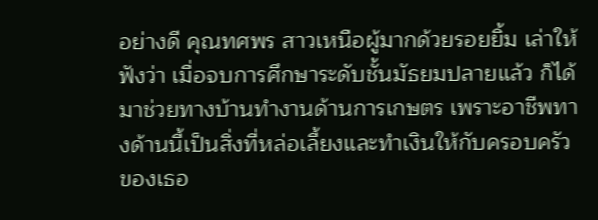อย่างดี คุณทศพร สาวเหนือผู้มากด้วยรอยยิ้ม เล่าให้ฟังว่า เมื่อจบการศึกษาระดับชั้นมัธยมปลายแล้ว ก็ได้มาช่วยทางบ้านทำงานด้านการเกษตร เพราะอาชีพทางด้านนี้เป็นสิ่งที่หล่อเลี้ยงและทำเงินให้กับครอบครัวของเธอ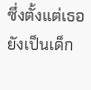ซึ่งตั้งแต่เธอยังเป็นเด็ก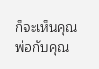ก็จะเห็นคุณพ่อกับคุณ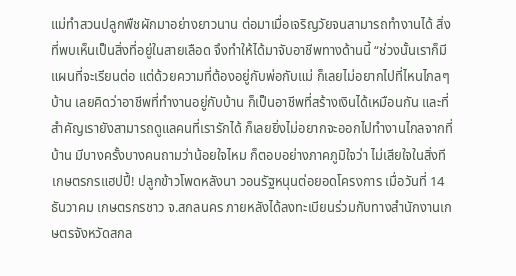แม่ทำสวนปลูกพืชผักมาอย่างยาวนาน ต่อมาเมื่อเจริญวัยจนสามารถทำงานได้ สิ่งที่พบเห็นเป็นสิ่งที่อยู่ในสายเลือด จึงทำให้ได้มาจับอาชีพทางด้านนี้ “ช่วงนั้นเราก็มีแผนที่จะเรียนต่อ แต่ด้วยความที่ต้องอยู่กับพ่อกับแม่ ก็เลยไม่อยากไปที่ไหนไกลๆ บ้าน เลยคิดว่าอาชีพที่ทำงานอยู่กับบ้าน ก็เป็นอาชีพที่สร้างเงินได้เหมือนกัน และที่สำคัญเรายังสามารถดูแลคนที่เรารักได้ ก็เลยยิ่งไม่อยากจะออกไปทำงานไกลจากที่บ้าน มีบางครั้งบางคนถามว่าน้อยใจไหม ก็ตอบอย่างภาคภูมิใจว่า ไม่เสียใจในสิ่งที
เกษตรกรแฮปปี้! ปลูกข้าวโพดหลังนา วอนรัฐหนุนต่อยอดโครงการ เมื่อวันที่ 14 ธันวาคม เกษตรกรชาว จ.สกลนคร ภายหลังได้ลงทะเบียนร่วมกับทางสำนักงานเกษตรจังหวัดสกล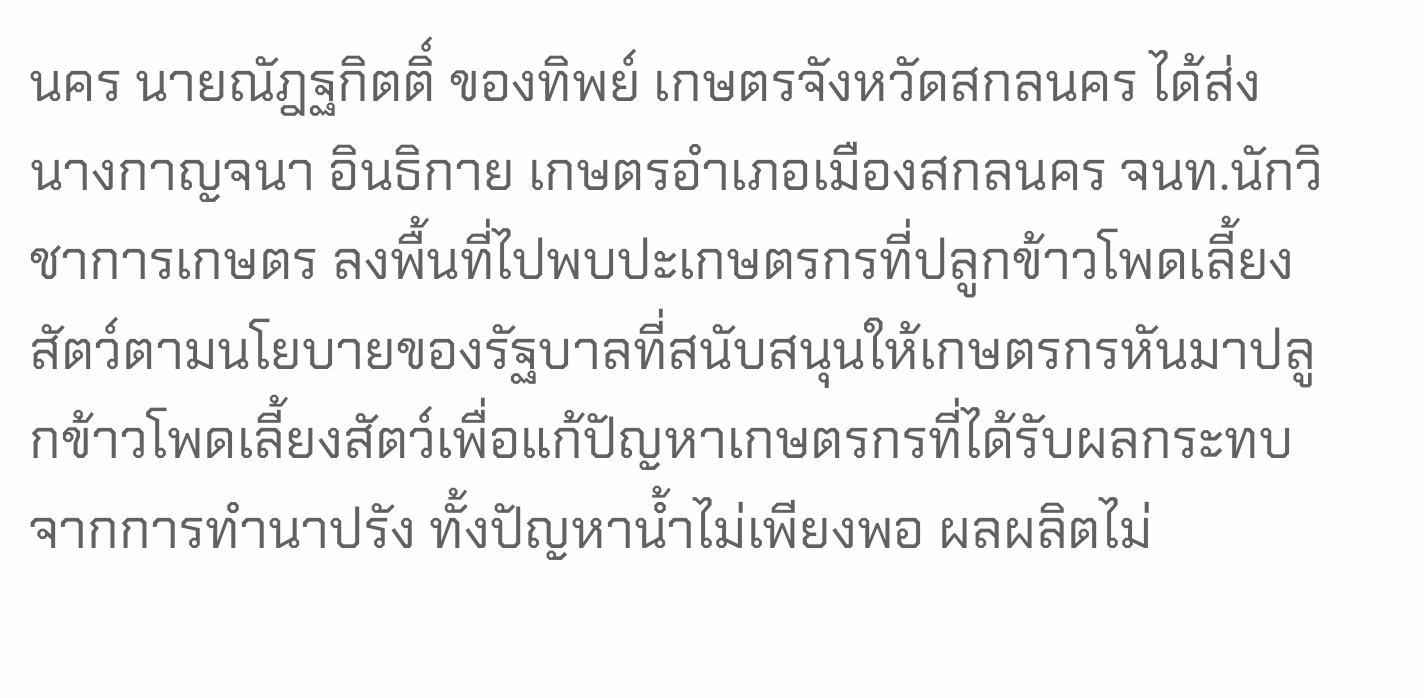นคร นายณัฎฐกิตติ์ ของทิพย์ เกษตรจังหวัดสกลนคร ได้ส่ง นางกาญจนา อินธิกาย เกษตรอำเภอเมืองสกลนคร จนท.นักวิชาการเกษตร ลงพื้นที่ไปพบปะเกษตรกรที่ปลูกข้าวโพดเลี้ยงสัตว์ตามนโยบายของรัฐบาลที่สนับสนุนให้เกษตรกรหันมาปลูกข้าวโพดเลี้ยงสัตว์เพื่อแก้ปัญหาเกษตรกรที่ได้รับผลกระทบจากการทำนาปรัง ทั้งปัญหาน้ำไม่เพียงพอ ผลผลิตไม่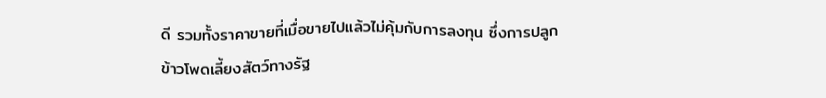ดี รวมทั้งราคาขายที่เมื่อขายไปแล้วไม่คุ้มกับการลงทุน ซึ่งการปลูกข้าวโพดเลี้ยงสัตว์ทางรัฐ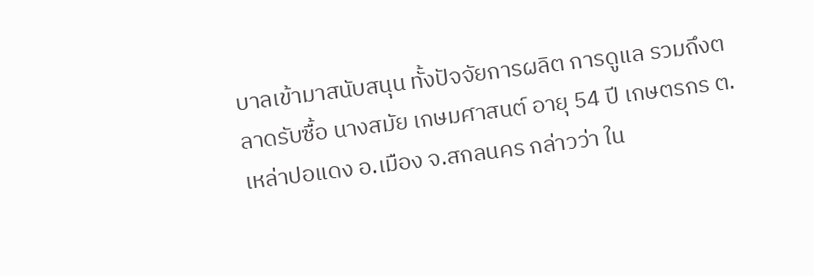บาลเข้ามาสนับสนุน ทั้งปัจจัยการผลิต การดูแล รวมถึงตลาดรับซื้อ นางสมัย เกษมศาสนต์ อายุ 54 ปี เกษตรกร ต.เหล่าปอแดง อ.เมือง จ.สกลนคร กล่าวว่า ใน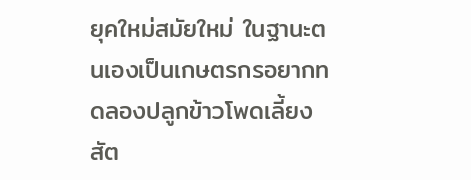ยุคใหม่สมัยใหม่ ในฐานะตนเองเป็นเกษตรกรอยากทดลองปลูกข้าวโพดเลี้ยงสัต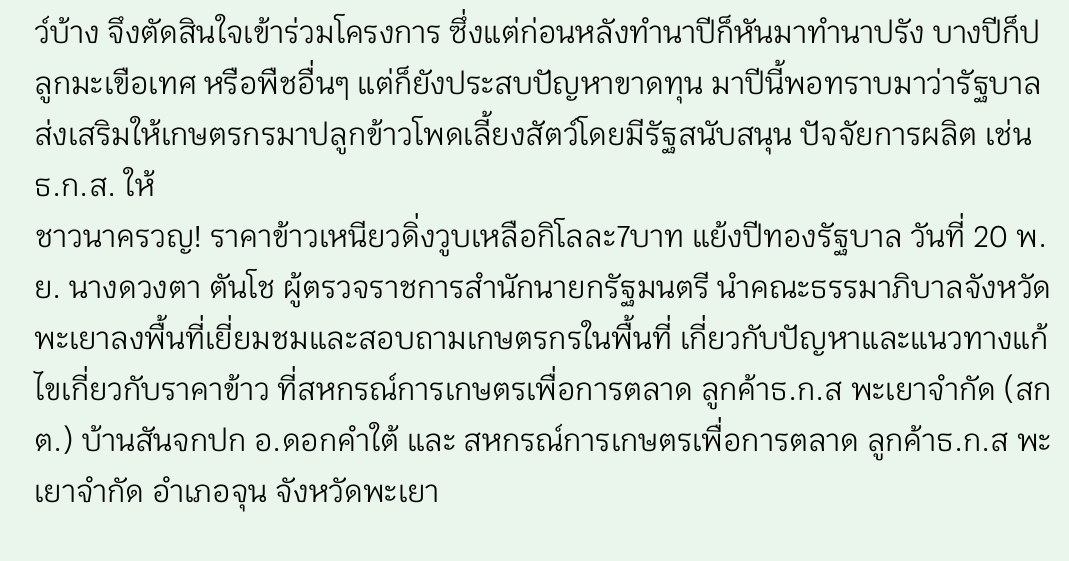ว์บ้าง จึงตัดสินใจเข้าร่วมโครงการ ซึ่งแต่ก่อนหลังทำนาปีก็หันมาทำนาปรัง บางปีก็ปลูกมะเขือเทศ หรือพืชอื่นๆ แต่ก็ยังประสบปัญหาขาดทุน มาปีนี้พอทราบมาว่ารัฐบาลส่งเสริมให้เกษตรกรมาปลูกข้าวโพดเลี้ยงสัตว์โดยมีรัฐสนับสนุน ปัจจัยการผลิต เช่น ธ.ก.ส. ให้
ชาวนาครวญ! ราคาข้าวเหนียวดิ่งวูบเหลือกิโลละ7บาท แย้งปีทองรัฐบาล วันที่ 20 พ.ย. นางดวงตา ตันโช ผู้ตรวจราชการสำนักนายกรัฐมนตรี นำคณะธรรมาภิบาลจังหวัดพะเยาลงพื้นที่เยี่ยมชมและสอบถามเกษตรกรในพื้นที่ เกี่ยวกับปัญหาและแนวทางแก้ไขเกี่ยวกับราคาข้าว ที่สหกรณ์การเกษตรเพื่อการตลาด ลูกค้าธ.ก.ส พะเยาจำกัด (สกต.) บ้านสันจกปก อ.ดอกคำใต้ และ สหกรณ์การเกษตรเพื่อการตลาด ลูกค้าธ.ก.ส พะเยาจำกัด อำเภอจุน จังหวัดพะเยา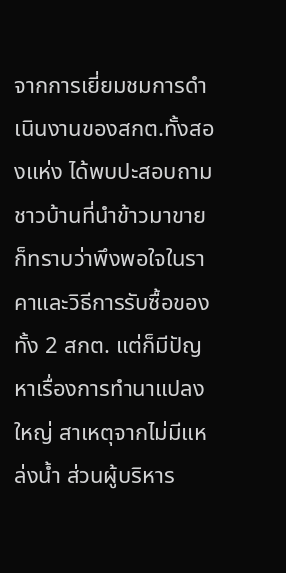จากการเยี่ยมชมการดำเนินงานของสกต.ทั้งสองแห่ง ได้พบปะสอบถามชาวบ้านที่นำข้าวมาขาย ก็ทราบว่าพึงพอใจในราคาและวิธีการรับซื้อของทั้ง 2 สกต. แต่ก็มีปัญหาเรื่องการทำนาแปลงใหญ่ สาเหตุจากไม่มีแหล่งน้ำ ส่วนผู้บริหาร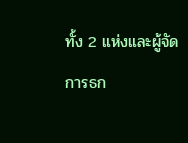ทั้ง 2 แห่งและผู้จัดการธก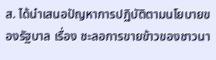ส. ได้นำเสนอปัญหาการปฏิบัติตามนโยบายของรัฐบาล เรื่อง ชะลอการขายข้าวของชาวนา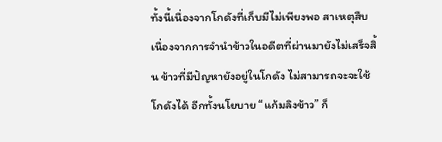ทั้งนี้เนื่องจากโกดังที่เก็บมีไม่เพียงพอ สาเหตุสืบเนื่องจากการจำนำข้าวในอดีตที่ผ่านมายังไม่เสร็จสิ้น ข้าวที่มีปัญหายังอยู่ในโกดัง ไม่สามารถจะจะใช้โกดังได้ อีกทั้งนโยบาย “แก้มลิงข้าว” ก็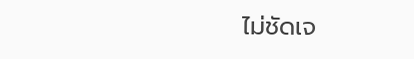ไม่ชัดเจ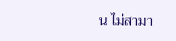น ไม่สามา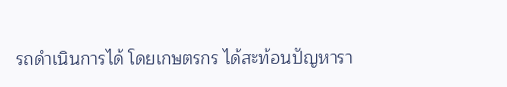รถดำเนินการได้ โดยเกษตรกร ได้สะท้อนปัญหารา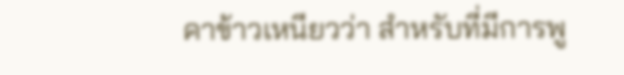คาข้าวเหนียวว่า สำหรับที่มีการพู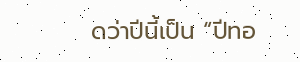ดว่าปีนี้เป็น “ปีทอ